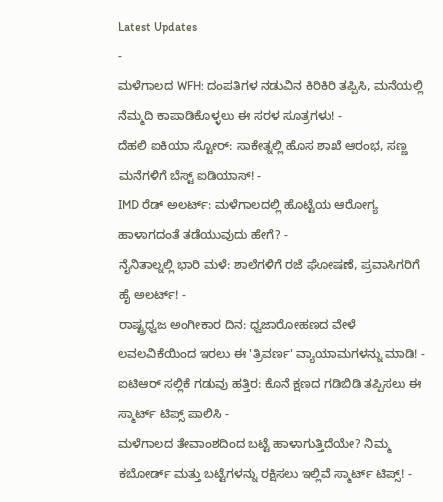Latest Updates
-
ಮಳೆಗಾಲದ WFH: ದಂಪತಿಗಳ ನಡುವಿನ ಕಿರಿಕಿರಿ ತಪ್ಪಿಸಿ, ಮನೆಯಲ್ಲಿ ನೆಮ್ಮದಿ ಕಾಪಾಡಿಕೊಳ್ಳಲು ಈ ಸರಳ ಸೂತ್ರಗಳು! -
ದೆಹಲಿ ಐಕಿಯಾ ಸ್ಟೋರ್: ಸಾಕೇತ್ನಲ್ಲಿ ಹೊಸ ಶಾಖೆ ಆರಂಭ, ಸಣ್ಣ ಮನೆಗಳಿಗೆ ಬೆಸ್ಟ್ ಐಡಿಯಾಸ್! -
IMD ರೆಡ್ ಅಲರ್ಟ್: ಮಳೆಗಾಲದಲ್ಲಿ ಹೊಟ್ಟೆಯ ಆರೋಗ್ಯ ಹಾಳಾಗದಂತೆ ತಡೆಯುವುದು ಹೇಗೆ? -
ನೈನಿತಾಲ್ನಲ್ಲಿ ಭಾರಿ ಮಳೆ: ಶಾಲೆಗಳಿಗೆ ರಜೆ ಘೋಷಣೆ, ಪ್ರವಾಸಿಗರಿಗೆ ಹೈ ಅಲರ್ಟ್! -
ರಾಷ್ಟ್ರಧ್ವಜ ಅಂಗೀಕಾರ ದಿನ: ಧ್ವಜಾರೋಹಣದ ವೇಳೆ ಲವಲವಿಕೆಯಿಂದ ಇರಲು ಈ 'ತ್ರಿವರ್ಣ' ವ್ಯಾಯಾಮಗಳನ್ನು ಮಾಡಿ! -
ಐಟಿಆರ್ ಸಲ್ಲಿಕೆ ಗಡುವು ಹತ್ತಿರ: ಕೊನೆ ಕ್ಷಣದ ಗಡಿಬಿಡಿ ತಪ್ಪಿಸಲು ಈ ಸ್ಮಾರ್ಟ್ ಟಿಪ್ಸ್ ಪಾಲಿಸಿ -
ಮಳೆಗಾಲದ ತೇವಾಂಶದಿಂದ ಬಟ್ಟೆ ಹಾಳಾಗುತ್ತಿದೆಯೇ? ನಿಮ್ಮ ಕಬೋರ್ಡ್ ಮತ್ತು ಬಟ್ಟೆಗಳನ್ನು ರಕ್ಷಿಸಲು ಇಲ್ಲಿವೆ ಸ್ಮಾರ್ಟ್ ಟಿಪ್ಸ್! -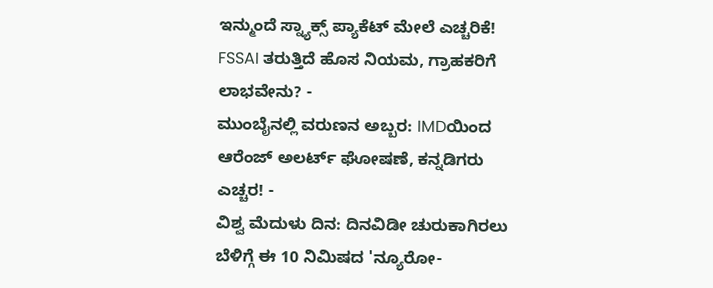ಇನ್ಮುಂದೆ ಸ್ನ್ಯಾಕ್ಸ್ ಪ್ಯಾಕೆಟ್ ಮೇಲೆ ಎಚ್ಚರಿಕೆ! FSSAI ತರುತ್ತಿದೆ ಹೊಸ ನಿಯಮ, ಗ್ರಾಹಕರಿಗೆ ಲಾಭವೇನು? -
ಮುಂಬೈನಲ್ಲಿ ವರುಣನ ಅಬ್ಬರ: IMDಯಿಂದ ಆರೆಂಜ್ ಅಲರ್ಟ್ ಘೋಷಣೆ, ಕನ್ನಡಿಗರು ಎಚ್ಚರ! -
ವಿಶ್ವ ಮೆದುಳು ದಿನ: ದಿನವಿಡೀ ಚುರುಕಾಗಿರಲು ಬೆಳಿಗ್ಗೆ ಈ 10 ನಿಮಿಷದ 'ನ್ಯೂರೋ-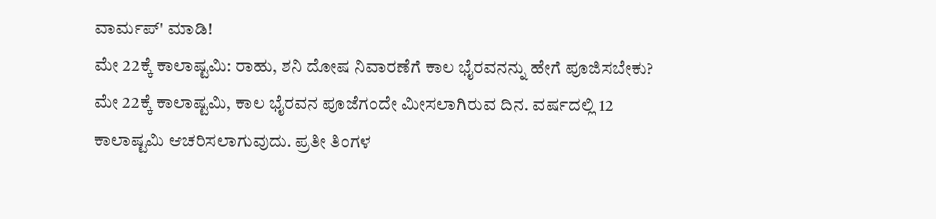ವಾರ್ಮಪ್' ಮಾಡಿ!
ಮೇ 22ಕ್ಕೆ ಕಾಲಾಷ್ಟಮಿ: ರಾಹು, ಶನಿ ದೋಷ ನಿವಾರಣೆಗೆ ಕಾಲ ಭೈರವನನ್ನು ಹೇಗೆ ಪೂಜಿಸಬೇಕು?
ಮೇ 22ಕ್ಕೆ ಕಾಲಾಷ್ಟಮಿ, ಕಾಲ ಭೈರವನ ಪೂಜೆಗಂದೇ ಮೀಸಲಾಗಿರುವ ದಿನ. ವರ್ಷದಲ್ಲಿ 12 ಕಾಲಾಷ್ಟಮಿ ಆಚರಿಸಲಾಗುವುದು. ಪ್ರತೀ ತಿಂಗಳ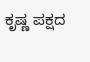ಕೃಷ್ಣ ಪಕ್ಷದ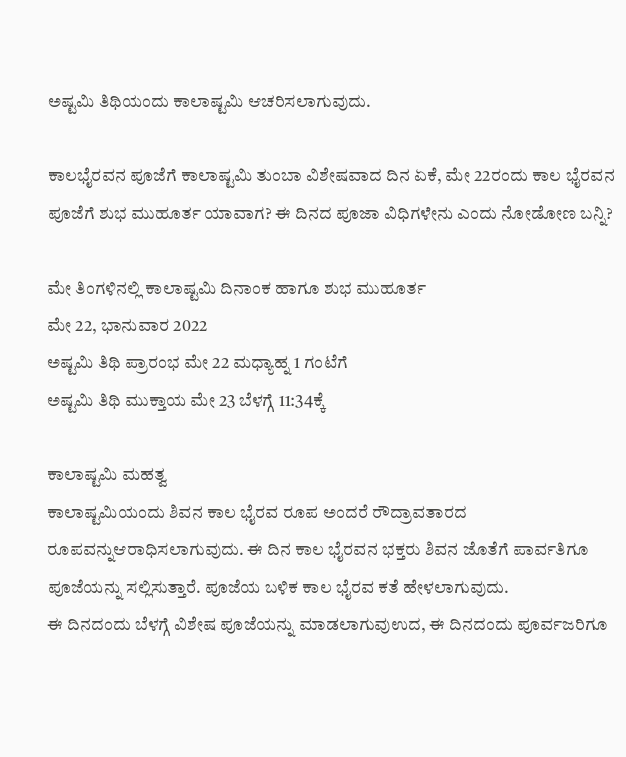ಅಷ್ಟಮಿ ತಿಥಿಯಂದು ಕಾಲಾಷ್ಟಮಿ ಆಚರಿಸಲಾಗುವುದು.

ಕಾಲಭೈರವನ ಪೂಜೆಗೆ ಕಾಲಾಷ್ಟಮಿ ತುಂಬಾ ವಿಶೇಷವಾದ ದಿನ ಏಕೆ, ಮೇ 22ರಂದು ಕಾಲ ಭೈರವನ ಪೂಜೆಗೆ ಶುಭ ಮುಹೂರ್ತ ಯಾವಾಗ? ಈ ದಿನದ ಪೂಜಾ ವಿಧಿಗಳೇನು ಎಂದು ನೋಡೋಣ ಬನ್ನಿ?

ಮೇ ತಿಂಗಳಿನಲ್ಲಿ ಕಾಲಾಷ್ಟಮಿ ದಿನಾಂಕ ಹಾಗೂ ಶುಭ ಮುಹೂರ್ತ
ಮೇ 22, ಭಾನುವಾರ 2022
ಅಷ್ಟಮಿ ತಿಥಿ ಪ್ರಾರಂಭ ಮೇ 22 ಮಧ್ಯಾಹ್ನ 1 ಗಂಟೆಗೆ
ಅಷ್ಟಮಿ ತಿಥಿ ಮುಕ್ತಾಯ ಮೇ 23 ಬೆಳಗ್ಗೆ 11:34ಕ್ಕೆ

ಕಾಲಾಷ್ಟಮಿ ಮಹತ್ವ
ಕಾಲಾಷ್ಟಮಿಯಂದು ಶಿವನ ಕಾಲ ಭೈರವ ರೂಪ ಅಂದರೆ ರೌದ್ರಾವತಾರದ ರೂಪವನ್ನುಆರಾಧಿಸಲಾಗುವುದು. ಈ ದಿನ ಕಾಲ ಭೈರವನ ಭಕ್ತರು ಶಿವನ ಜೊತೆಗೆ ಪಾರ್ವತಿಗೂ ಪೂಜೆಯನ್ನು ಸಲ್ಲಿಸುತ್ತಾರೆ. ಪೂಜೆಯ ಬಳಿಕ ಕಾಲ ಭೈರವ ಕತೆ ಹೇಳಲಾಗುವುದು.
ಈ ದಿನದಂದು ಬೆಳಗ್ಗೆ ವಿಶೇಷ ಪೂಜೆಯನ್ನು ಮಾಡಲಾಗುವುಉದ, ಈ ದಿನದಂದು ಪೂರ್ವಜರಿಗೂ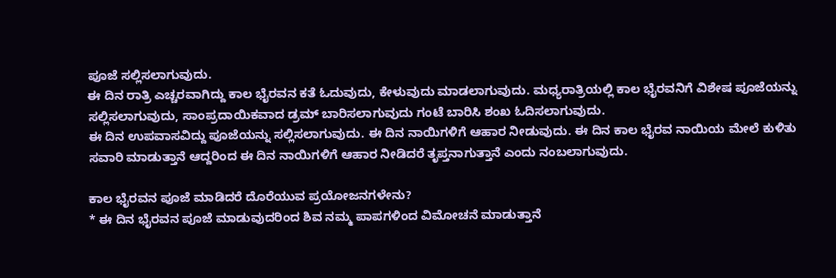ಪೂಜೆ ಸಲ್ಲಿಸಲಾಗುವುದು.
ಈ ದಿನ ರಾತ್ರಿ ಎಚ್ಚರವಾಗಿದ್ದು ಕಾಲ ಭೈರವನ ಕತೆ ಓದುವುದು, ಕೇಳುವುದು ಮಾಡಲಾಗುವುದು. ಮಧ್ಯರಾತ್ರಿಯಲ್ಲಿ ಕಾಲ ಭೈರವನಿಗೆ ವಿಶೇಷ ಪೂಜೆಯನ್ನು ಸಲ್ಲಿಸಲಾಗುವುದು, ಸಾಂಪ್ರದಾಯಿಕವಾದ ಡ್ರಮ್ ಬಾರಿಸಲಾಗುವುದು ಗಂಟೆ ಬಾರಿಸಿ ಶಂಖ ಓದಿಸಲಾಗುವುದು.
ಈ ದಿನ ಉಪವಾಸವಿದ್ದು ಪೂಜೆಯನ್ನು ಸಲ್ಲಿಸಲಾಗುವುದು. ಈ ದಿನ ನಾಯಿಗಳಿಗೆ ಆಹಾರ ನೀಡುವುದು. ಈ ದಿನ ಕಾಲ ಭೈರವ ನಾಯಿಯ ಮೇಲೆ ಕುಳಿತು ಸವಾರಿ ಮಾಡುತ್ತಾನೆ ಆದ್ದರಿಂದ ಈ ದಿನ ನಾಯಿಗಳಿಗೆ ಆಹಾರ ನೀಡಿದರೆ ತೃಪ್ತನಾಗುತ್ತಾನೆ ಎಂದು ನಂಬಲಾಗುವುದು.

ಕಾಲ ಭೈರವನ ಪೂಜೆ ಮಾಡಿದರೆ ದೊರೆಯುವ ಪ್ರಯೋಜನಗಳೇನು?
* ಈ ದಿನ ಭೈರವನ ಪೂಜೆ ಮಾಡುವುದರಿಂದ ಶಿವ ನಮ್ಮ ಪಾಪಗಳಿಂದ ವಿಮೋಚನೆ ಮಾಡುತ್ತಾನೆ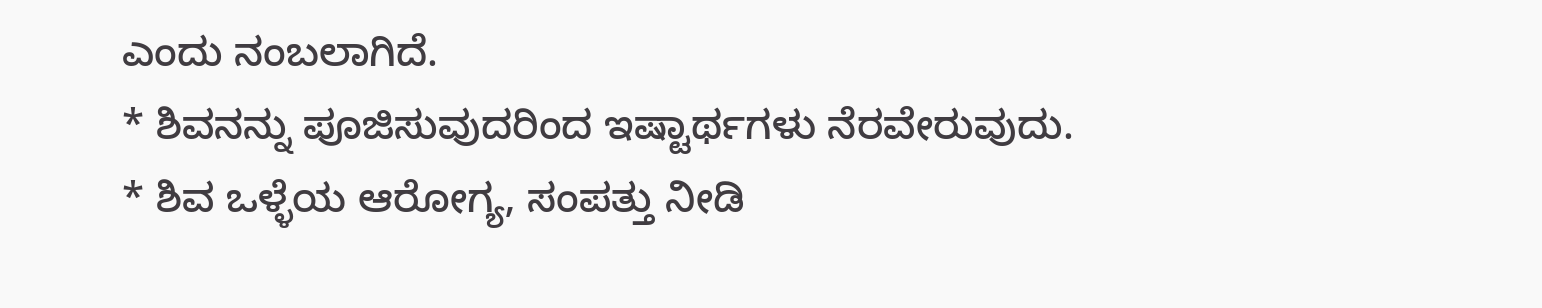ಎಂದು ನಂಬಲಾಗಿದೆ.
* ಶಿವನನ್ನು ಪೂಜಿಸುವುದರಿಂದ ಇಷ್ಟಾರ್ಥಗಳು ನೆರವೇರುವುದು.
* ಶಿವ ಒಳ್ಳೆಯ ಆರೋಗ್ಯ, ಸಂಪತ್ತು ನೀಡಿ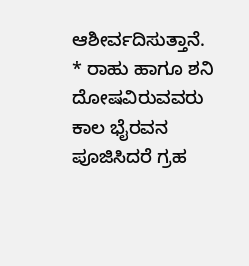ಆಶೀರ್ವದಿಸುತ್ತಾನೆ.
* ರಾಹು ಹಾಗೂ ಶನಿ ದೋಷವಿರುವವರು ಕಾಲ ಭೈರವನ ಪೂಜಿಸಿದರೆ ಗ್ರಹ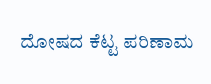ದೋಷದ ಕೆಟ್ಟ ಪರಿಣಾಮ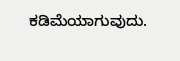ಕಡಿಮೆಯಾಗುವುದು.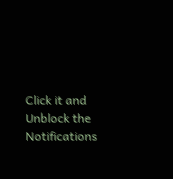Click it and Unblock the Notifications